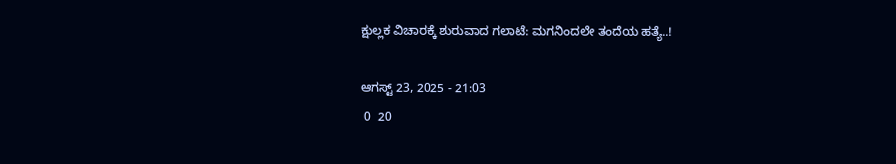ಕ್ಷುಲ್ಲಕ ವಿಚಾರಕ್ಕೆ ಶುರುವಾದ ಗಲಾಟೆ: ಮಗನಿಂದಲೇ ತಂದೆಯ ಹತ್ಯೆ..!

ಆಗಸ್ಟ್ 23, 2025 - 21:03
 0  20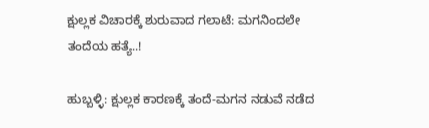ಕ್ಷುಲ್ಲಕ ವಿಚಾರಕ್ಕೆ ಶುರುವಾದ ಗಲಾಟೆ: ಮಗನಿಂದಲೇ ತಂದೆಯ ಹತ್ಯೆ..!

ಹುಬ್ಬಳ್ಳಿ: ಕ್ಷುಲ್ಲಕ ಕಾರಣಕ್ಕೆ ತಂದೆ-ಮಗನ ನಡುವೆ ನಡೆದ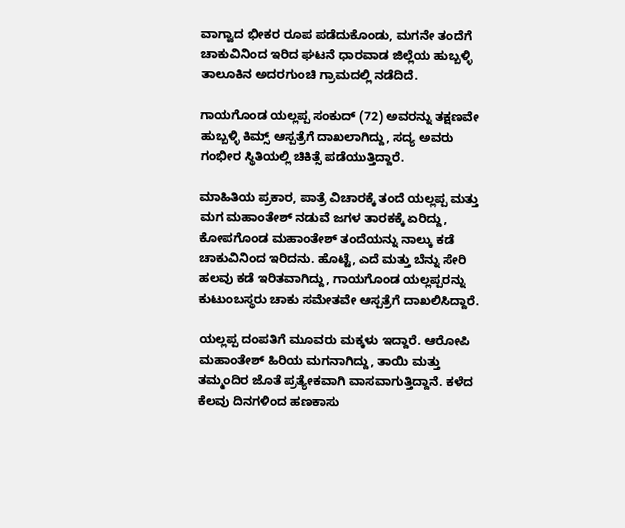ವಾಗ್ವಾದ ಭೀಕರ ರೂಪ ಪಡೆದುಕೊಂಡು, ಮಗನೇ ತಂದೆಗೆ ಚಾಕುವಿನಿಂದ ಇರಿದ ಘಟನೆ ಧಾರವಾಡ ಜಿಲ್ಲೆಯ ಹುಬ್ಬಳ್ಳಿ ತಾಲೂಕಿನ ಅದರಗುಂಚಿ ಗ್ರಾಮದಲ್ಲಿ ನಡೆದಿದೆ.

ಗಾಯಗೊಂಡ ಯಲ್ಲಪ್ಪ ಸಂಕುದ್ (72) ಅವರನ್ನು ತಕ್ಷಣವೇ ಹುಬ್ಬಳ್ಳಿ ಕಿಮ್ಸ್ ಆಸ್ಪತ್ರೆಗೆ ದಾಖಲಾಗಿದ್ದು, ಸದ್ಯ ಅವರು ಗಂಭೀರ ಸ್ಥಿತಿಯಲ್ಲಿ ಚಿಕಿತ್ಸೆ ಪಡೆಯುತ್ತಿದ್ದಾರೆ.

ಮಾಹಿತಿಯ ಪ್ರಕಾರ, ಪಾತ್ರೆ ವಿಚಾರಕ್ಕೆ ತಂದೆ ಯಲ್ಲಪ್ಪ ಮತ್ತು ಮಗ ಮಹಾಂತೇಶ್ ನಡುವೆ ಜಗಳ ತಾರಕಕ್ಕೆ ಏರಿದ್ದು, ಕೋಪಗೊಂಡ ಮಹಾಂತೇಶ್ ತಂದೆಯನ್ನು ನಾಲ್ಕು ಕಡೆ ಚಾಕುವಿನಿಂದ ಇರಿದನು. ಹೊಟ್ಟೆ, ಎದೆ ಮತ್ತು ಬೆನ್ನು ಸೇರಿ ಹಲವು ಕಡೆ ಇರಿತವಾಗಿದ್ದು, ಗಾಯಗೊಂಡ ಯಲ್ಲಪ್ಪರನ್ನು ಕುಟುಂಬಸ್ಥರು ಚಾಕು ಸಮೇತವೇ ಆಸ್ಪತ್ರೆಗೆ ದಾಖಲಿಸಿದ್ದಾರೆ.

ಯಲ್ಲಪ್ಪ ದಂಪತಿಗೆ ಮೂವರು ಮಕ್ಕಳು ಇದ್ದಾರೆ. ಆರೋಪಿ ಮಹಾಂತೇಶ್ ಹಿರಿಯ ಮಗನಾಗಿದ್ದು, ತಾಯಿ ಮತ್ತು ತಮ್ಮಂದಿರ ಜೊತೆ ಪ್ರತ್ಯೇಕವಾಗಿ ವಾಸವಾಗುತ್ತಿದ್ದಾನೆ. ಕಳೆದ ಕೆಲವು ದಿನಗಳಿಂದ ಹಣಕಾಸು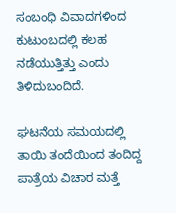ಸಂಬಂಧಿ ವಿವಾದಗಳಿಂದ ಕುಟುಂಬದಲ್ಲಿ ಕಲಹ ನಡೆಯುತ್ತಿತ್ತು ಎಂದು ತಿಳಿದುಬಂದಿದೆ.

ಘಟನೆಯ ಸಮಯದಲ್ಲಿ ತಾಯಿ ತಂದೆಯಿಂದ ತಂದಿದ್ದ ಪಾತ್ರೆಯ ವಿಚಾರ ಮತ್ತೆ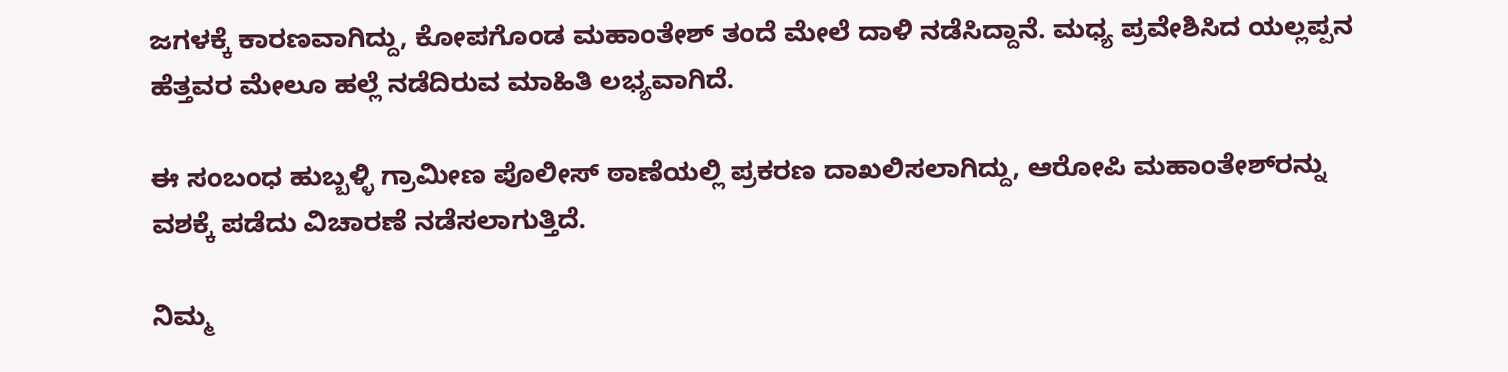ಜಗಳಕ್ಕೆ ಕಾರಣವಾಗಿದ್ದು, ಕೋಪಗೊಂಡ ಮಹಾಂತೇಶ್ ತಂದೆ ಮೇಲೆ ದಾಳಿ ನಡೆಸಿದ್ದಾನೆ. ಮಧ್ಯ ಪ್ರವೇಶಿಸಿದ ಯಲ್ಲಪ್ಪನ ಹೆತ್ತವರ ಮೇಲೂ ಹಲ್ಲೆ ನಡೆದಿರುವ ಮಾಹಿತಿ ಲಭ್ಯವಾಗಿದೆ.

ಈ ಸಂಬಂಧ ಹುಬ್ಬಳ್ಳಿ ಗ್ರಾಮೀಣ ಪೊಲೀಸ್ ಠಾಣೆಯಲ್ಲಿ ಪ್ರಕರಣ ದಾಖಲಿಸಲಾಗಿದ್ದು, ಆರೋಪಿ ಮಹಾಂತೇಶ್‌ರನ್ನು ವಶಕ್ಕೆ ಪಡೆದು ವಿಚಾರಣೆ ನಡೆಸಲಾಗುತ್ತಿದೆ.

ನಿಮ್ಮ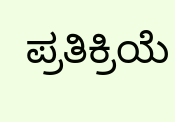ಪ್ರತಿಕ್ರಿಯೆ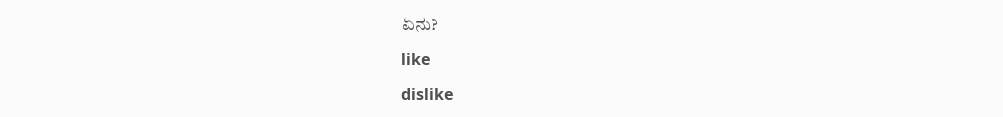ಏನು?

like

dislike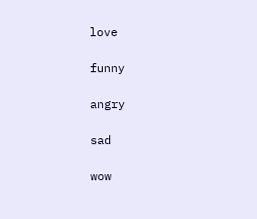love

funny

angry

sad

wow